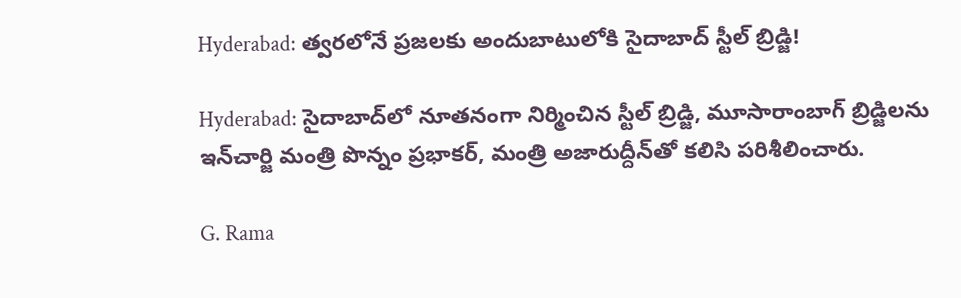Hyderabad: త్వరలోనే ప్రజలకు అందుబాటులోకి సైదాబాద్ స్టీల్ బ్రిడ్జి!

Hyderabad: సైదాబాద్‌లో నూతనంగా నిర్మించిన స్టీల్ బ్రిడ్జి, మూసారాంబాగ్ బ్రిడ్జిలను ఇన్‌చార్జి మంత్రి పొన్నం ప్రభాకర్, మంత్రి అజారుద్దీన్‌తో కలిసి పరిశీలించారు.

G. Rama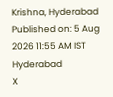Krishna, Hyderabad
Published on: 5 Aug 2026 11:55 AM IST
Hyderabad
X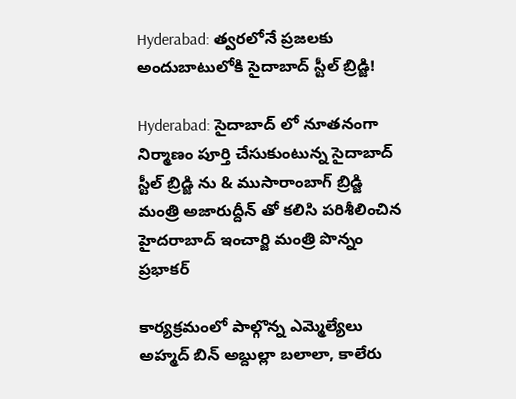Hyderabad: త్వరలోనే ప్రజలకు అందుబాటులోకి సైదాబాద్ స్టీల్ బ్రిడ్జి!

Hyderabad: సైదాబాద్ లో నూతనంగా నిర్మాణం పూర్తి చేసుకుంటున్న సైదాబాద్ స్టీల్ బ్రిడ్జి ను & ముసారాంబాగ్ బ్రిడ్జి మంత్రి అజారుద్దీన్ తో కలిసి పరిశీలించిన హైదరాబాద్ ఇంచార్జి మంత్రి పొన్నం ప్రభాకర్

కార్యక్రమంలో పాల్గొన్న ఎమ్మెల్యేలు అహ్మద్ బిన్ అబ్దుల్లా బలాలా, కాలేరు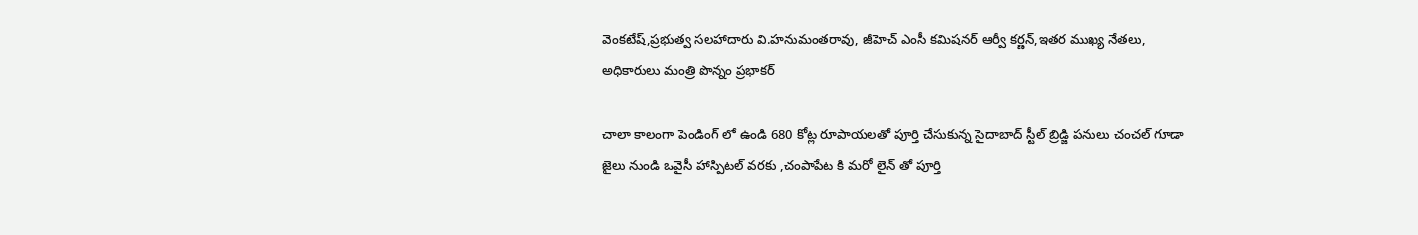వెంకటేష్,ప్రభుత్వ సలహాదారు వి.హనుమంతరావు, జీహెచ్ ఎంసీ కమిషనర్ ఆర్వీ కర్ణన్,ఇతర ముఖ్య నేతలు, అధికారులు మంత్రి పొన్నం ప్రభాకర్

చాలా కాలంగా పెండింగ్ లో ఉండి 680 కోట్ల రూపాయలతో పూర్తి చేసుకున్న సైదాబాద్ స్టీల్ బ్రిడ్జి పనులు చంచల్ గూడా జైలు నుండి ఒవైసీ హాస్పిటల్ వరకు ,చంపాపేట కి మరో లైన్ తో పూర్తి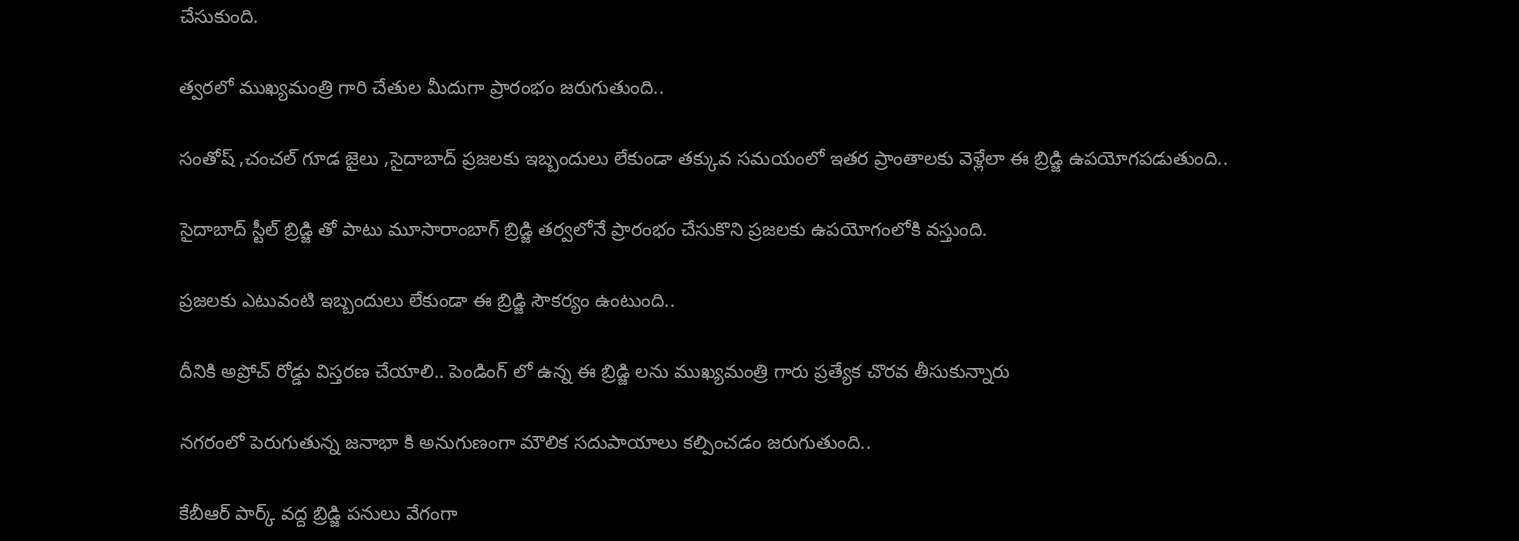చేసుకుంది.

త్వరలో ముఖ్యమంత్రి గారి చేతుల మీదుగా ప్రారంభం జరుగుతుంది..

సంతోష్ ,చంచల్ గూడ జైలు ,సైదాబాద్ ప్రజలకు ఇబ్బందులు లేకుండా తక్కువ సమయంలో ఇతర ప్రాంతాలకు వెళ్లేలా ఈ బ్రిడ్జి ఉపయోగపడుతుంది..

సైదాబాద్ స్టీల్ బ్రిడ్జి తో పాటు మూసారాంబాగ్ బ్రిడ్జి తర్వలోనే ప్రారంభం చేసుకొని ప్రజలకు ఉపయోగంలోకి వస్తుంది.

ప్రజలకు ఎటువంటి ఇబ్బందులు లేకుండా ఈ బ్రిడ్జి సౌకర్యం ఉంటుంది..

దీనికి అప్రోచ్ రోడ్డు విస్తరణ చేయాలి.. పెండింగ్ లో ఉన్న ఈ బ్రిడ్జి లను ముఖ్యమంత్రి గారు ప్రత్యేక చొరవ తీసుకున్నారు

నగరంలో పెరుగుతున్న జనాభా కి అనుగుణంగా మౌలిక సదుపాయాలు కల్పించడం జరుగుతుంది..

కేబీఆర్ పార్క్ వద్ద బ్రిడ్జి పనులు వేగంగా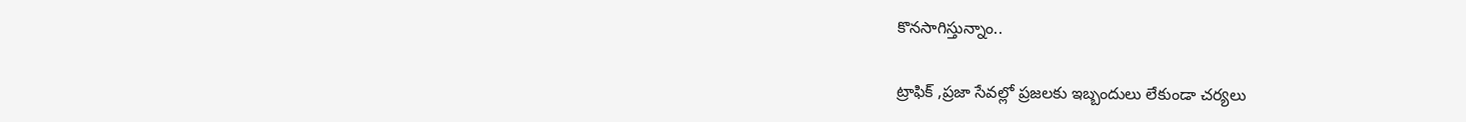కొనసాగిస్తున్నాం..

ట్రాఫిక్ ,ప్రజా సేవల్లో ప్రజలకు ఇబ్బందులు లేకుండా చర్యలు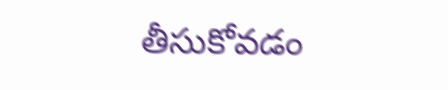తీసుకోవడం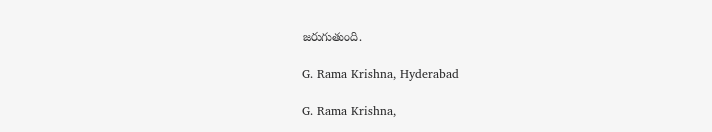జరుగుతుంది.

G. Rama Krishna, Hyderabad

G. Rama Krishna,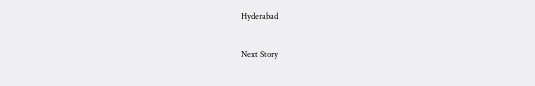Hyderabad

Next Story